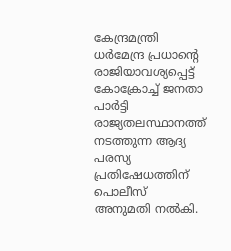കേന്ദ്രമന്ത്രി ധർമേന്ദ്ര പ്രധാൻ്റെ രാജിയാവശ്യപ്പെട്ട് കോക്രോച്ച് ജനതാ പാർട്ടി രാജ്യതലസ്ഥാനത്ത് നടത്തുന്ന ആദ്യ പരസ്യ പ്രതിഷേധത്തിന് പൊലീസ് അനുമതി നൽകി.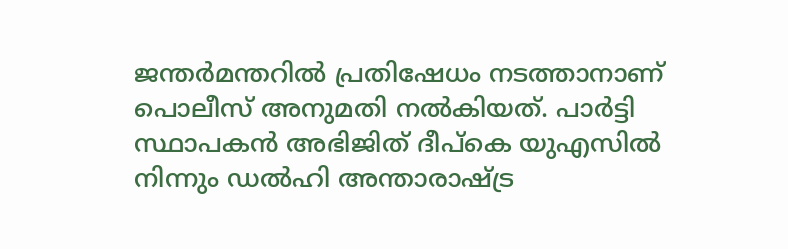ജന്തർമന്തറിൽ പ്രതിഷേധം നടത്താനാണ് പൊലീസ് അനുമതി നൽകിയത്. പാർട്ടി സ്ഥാപകൻ അഭിജിത് ദീപ്കെ യുഎസിൽ നിന്നും ഡൽഹി അന്താരാഷ്ട്ര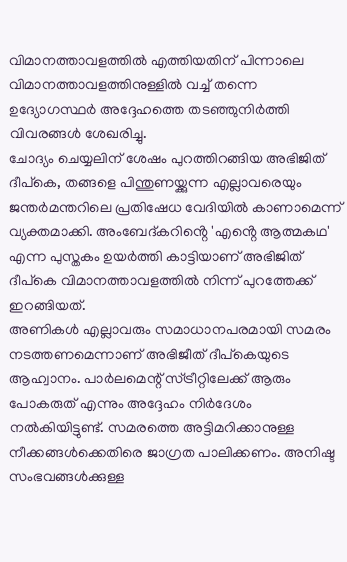വിമാനത്താവളത്തിൽ എത്തിയതിന് പിന്നാലെ വിമാനത്താവളത്തിനുള്ളിൽ വച്ച് തന്നെ ഉദ്യോഗസ്ഥർ അദ്ദേഹത്തെ തടഞ്ഞുനിർത്തി വിവരങ്ങൾ ശേഖരിച്ചു.
ചോദ്യം ചെയ്യലിന് ശേഷം പുറത്തിറങ്ങിയ അഭിജിത് ദീപ്കെ, തങ്ങളെ പിന്തുണയ്ക്കുന്ന എല്ലാവരെയും ജന്തർമന്തറിലെ പ്രതിഷേധ വേദിയിൽ കാണാമെന്ന് വ്യക്തമാക്കി. അംബേദ്കറിൻ്റെ 'എൻ്റെ ആത്മകഥ' എന്ന പുസ്തകം ഉയർത്തി കാട്ടിയാണ് അഭിജിത് ദീപ്കെ വിമാനത്താവളത്തിൽ നിന്ന് പുറത്തേക്ക് ഇറങ്ങിയത്.
അണികൾ എല്ലാവരും സമാധാനപരമായി സമരം നടത്തണമെന്നാണ് അഭിജീത് ദീപ്കെയുടെ ആഹ്വാനം. പാർലമെന്റ് സ്ട്രീറ്റിലേക്ക് ആരും പോകരുത് എന്നും അദ്ദേഹം നിർദേശം നൽകിയിട്ടുണ്ട്. സമരത്തെ അട്ടിമറിക്കാനുള്ള നീക്കങ്ങൾക്കെതിരെ ജാഗ്രത പാലിക്കണം. അനിഷ്ട സംഭവങ്ങൾക്കുള്ള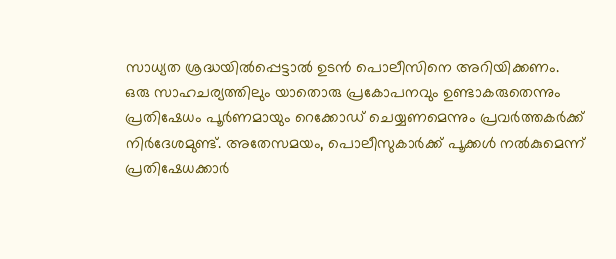സാധ്യത ശ്രദ്ധയിൽപ്പെട്ടാൽ ഉടൻ പൊലീസിനെ അറിയിക്കണം.
ഒരു സാഹചര്യത്തിലും യാതൊരു പ്രകോപനവും ഉണ്ടാകരുതെന്നും പ്രതിഷേധം പൂർണമായും റെക്കോഡ് ചെയ്യണമെന്നും പ്രവർത്തകർക്ക് നിർദേശമുണ്ട്. അതേസമയം, പൊലീസുകാർക്ക് പൂക്കൾ നൽകുമെന്ന് പ്രതിഷേധക്കാർ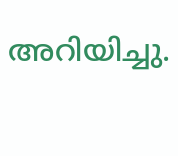അറിയിച്ചു.